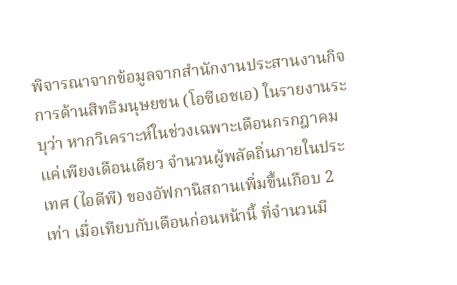พิจารณาจากข้อมูลจากสำนักงานประสานงานกิจการด้านสิทธิมนุษยชน (โอซีเอชเอ) ในรายงานระบุว่า หากวิเคราะห์ในช่วงเฉพาะเดือนกรกฎาคมแค่เพียงเดือนเดียว จำนวนผู้พลัดถิ่นภายในประเทศ (ไอดีพี) ของอัฟกานิสถานเพิ่มขึ้นเกือบ 2 เท่า เมื่อเทียบกับเดือนก่อนหน้านี้ ที่จำนวนมี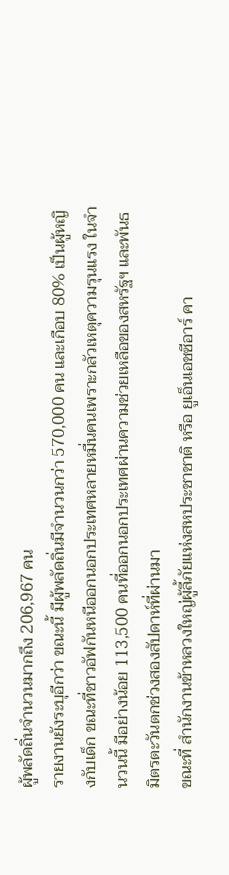ผู้พลัดถิ่นจำนวนมากถึง 206,967 คน
รายงานยังระบุอีกว่า ขณะนี้ มีผู้พลัดถิ่นมีจำนวนกว่า 570,000 คน และเกือบ 80% เป็นผู้หญิงกับเด็ก ขณะที่ชาวอัฟกันหนีออกนอกประเทศหลายหมื่นคนเพราะกลัวเหตุความรุนแรง ในจำนวนนี้ มีอย่างน้อย 113,500 คนที่ออกนอกประเทศผ่านความช่วยเหลือของสหรัฐฯ และพันธมิตรตะวันตกช่วงสองสัปดาห์ที่ผ่านมา
ขณะที่ สำนักงานข้าหลวงใหญ่ผู้ลี้ภัยแห่งสหประชาชาติ หรือ ยูเอ็นเอชซีอาร์ คา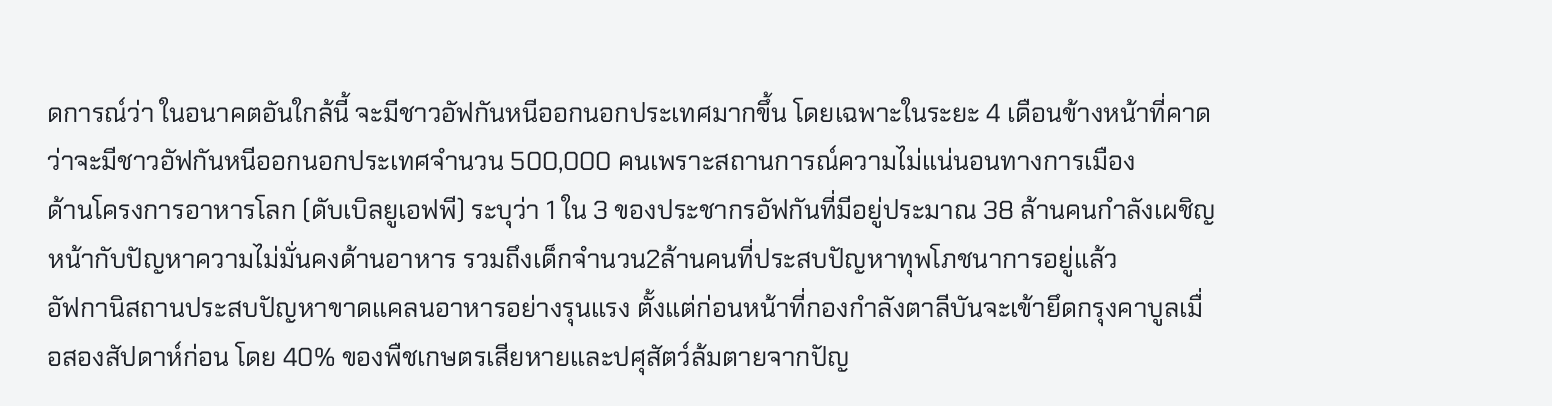ดการณ์ว่า ในอนาคตอันใกล้นี้ จะมีชาวอัฟกันหนีออกนอกประเทศมากขึ้น โดยเฉพาะในระยะ 4 เดือนข้างหน้าที่คาดว่าจะมีชาวอัฟกันหนีออกนอกประเทศจำนวน 500,000 คนเพราะสถานการณ์ความไม่แน่นอนทางการเมือง
ด้านโครงการอาหารโลก (ดับเบิลยูเอฟพี) ระบุว่า 1 ใน 3 ของประชากรอัฟกันที่มีอยู่ประมาณ 38 ล้านคนกำลังเผชิญหน้ากับปัญหาความไม่มั่นคงด้านอาหาร รวมถึงเด็กจำนวน2ล้านคนที่ประสบปัญหาทุพโภชนาการอยู่แล้ว
อัฟกานิสถานประสบปัญหาขาดแคลนอาหารอย่างรุนแรง ตั้งแต่ก่อนหน้าที่กองกำลังตาลีบันจะเข้ายึดกรุงคาบูลเมื่อสองสัปดาห์ก่อน โดย 40% ของพืชเกษตรเสียหายและปศุสัตว์ล้มตายจากปัญ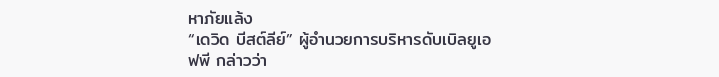หาภัยแล้ง
“เดวิด บีสต์ลีย์” ผู้อำนวยการบริหารดับเบิลยูเอฟพี กล่าวว่า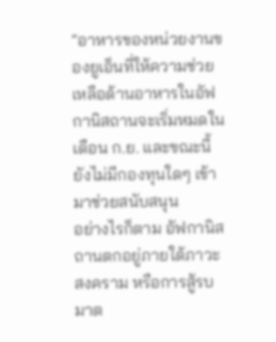“อาหารของหน่วยงานของยูเอ็นที่ให้ความช่วยเหลือด้านอาหารในอัฟกานิสถานจะเริ่มหมดในเดือน ก.ย. และขณะนี้ยังไม่มีกองทุนใดๆ เข้ามาช่วยสนับสนุน
อย่างไรก็ตาม อัฟกานิสถานตกอยู่ภายใต้ภาวะสงคราม หรือการสู้รบมาต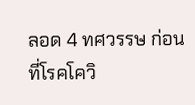ลอด 4 ทศวรรษ ก่อนที่โรคโควิ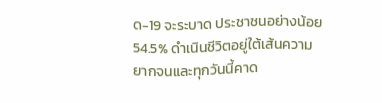ด-19 จะระบาด ประชาชนอย่างน้อย 54.5% ดำเนินชีวิตอยู่ใต้เส้นความยากจนและทุกวันนี้คาด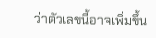ว่าตัวเลขนี้อาจเพิ่มขึ้น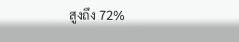สูงถึง 72%